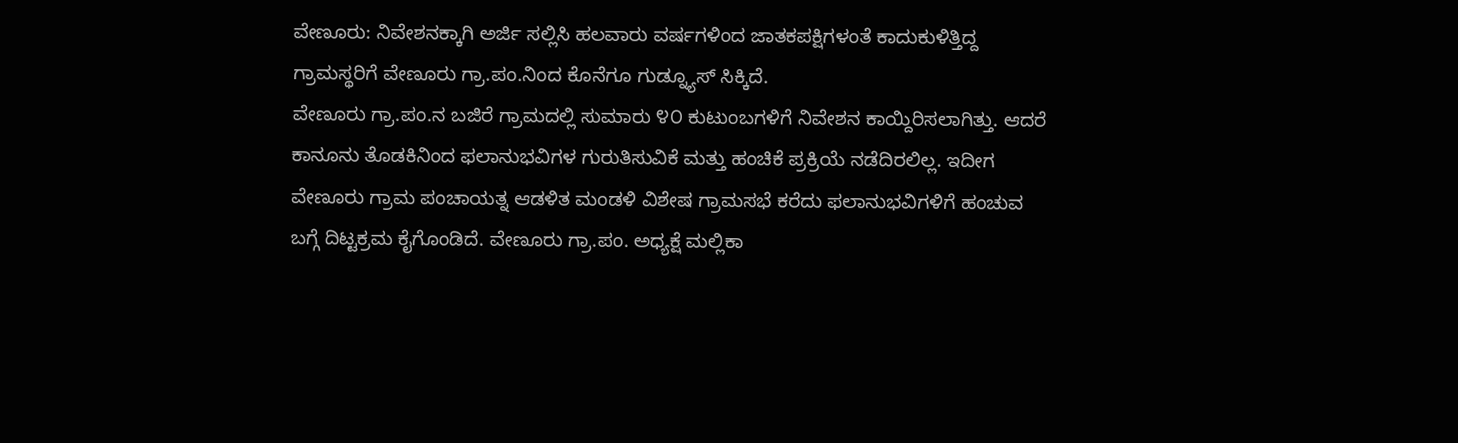ವೇಣೂರು: ನಿವೇಶನಕ್ಕಾಗಿ ಅರ್ಜಿ ಸಲ್ಲಿಸಿ ಹಲವಾರು ವರ್ಷಗಳಿಂದ ಜಾತಕಪಕ್ಷಿಗಳಂತೆ ಕಾದುಕುಳಿತ್ತಿದ್ದ ಗ್ರಾಮಸ್ಥರಿಗೆ ವೇಣೂರು ಗ್ರಾ.ಪಂ.ನಿಂದ ಕೊನೆಗೂ ಗುಡ್ನ್ಯೂಸ್ ಸಿಕ್ಕಿದೆ.
ವೇಣೂರು ಗ್ರಾ.ಪಂ.ನ ಬಜಿರೆ ಗ್ರಾಮದಲ್ಲಿ ಸುಮಾರು ೪೦ ಕುಟುಂಬಗಳಿಗೆ ನಿವೇಶನ ಕಾಯ್ದಿರಿಸಲಾಗಿತ್ತು. ಆದರೆ ಕಾನೂನು ತೊಡಕಿನಿಂದ ಫಲಾನುಭವಿಗಳ ಗುರುತಿಸುವಿಕೆ ಮತ್ತು ಹಂಚಿಕೆ ಪ್ರಕ್ರಿಯೆ ನಡೆದಿರಲಿಲ್ಲ. ಇದೀಗ ವೇಣೂರು ಗ್ರಾಮ ಪಂಚಾಯತ್ನ ಆಡಳಿತ ಮಂಡಳಿ ವಿಶೇಷ ಗ್ರಾಮಸಭೆ ಕರೆದು ಫಲಾನುಭವಿಗಳಿಗೆ ಹಂಚುವ ಬಗ್ಗೆ ದಿಟ್ಟಕ್ರಮ ಕೈಗೊಂಡಿದೆ. ವೇಣೂರು ಗ್ರಾ.ಪಂ. ಅಧ್ಯಕ್ಷೆ ಮಲ್ಲಿಕಾ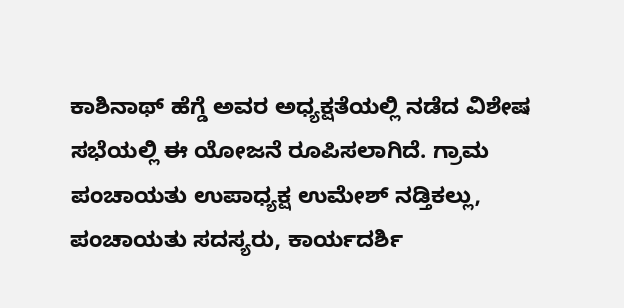ಕಾಶಿನಾಥ್ ಹೆಗ್ಡೆ ಅವರ ಅಧ್ಯಕ್ಷತೆಯಲ್ಲಿ ನಡೆದ ವಿಶೇಷ ಸಭೆಯಲ್ಲಿ ಈ ಯೋಜನೆ ರೂಪಿಸಲಾಗಿದೆ. ಗ್ರಾಮ ಪಂಚಾಯತು ಉಪಾಧ್ಯಕ್ಷ ಉಮೇಶ್ ನಡ್ತಿಕಲ್ಲು, ಪಂಚಾಯತು ಸದಸ್ಯರು, ಕಾರ್ಯದರ್ಶಿ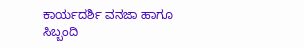ಕಾರ್ಯದರ್ಶಿ ವನಜಾ ಹಾಗೂ ಸಿಬ್ಬಂದಿ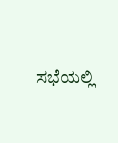ಸಭೆಯಲ್ಲಿ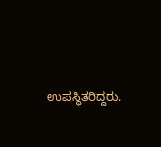ಉಪಸ್ಥಿತರಿದ್ದರು.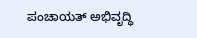ಪಂಚಾಯತ್ ಅಭಿವೃದ್ಧಿ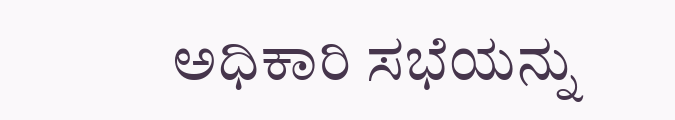ಅಧಿಕಾರಿ ಸಭೆಯನ್ನು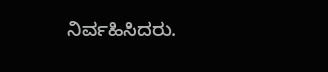ನಿರ್ವಹಿಸಿದರು.